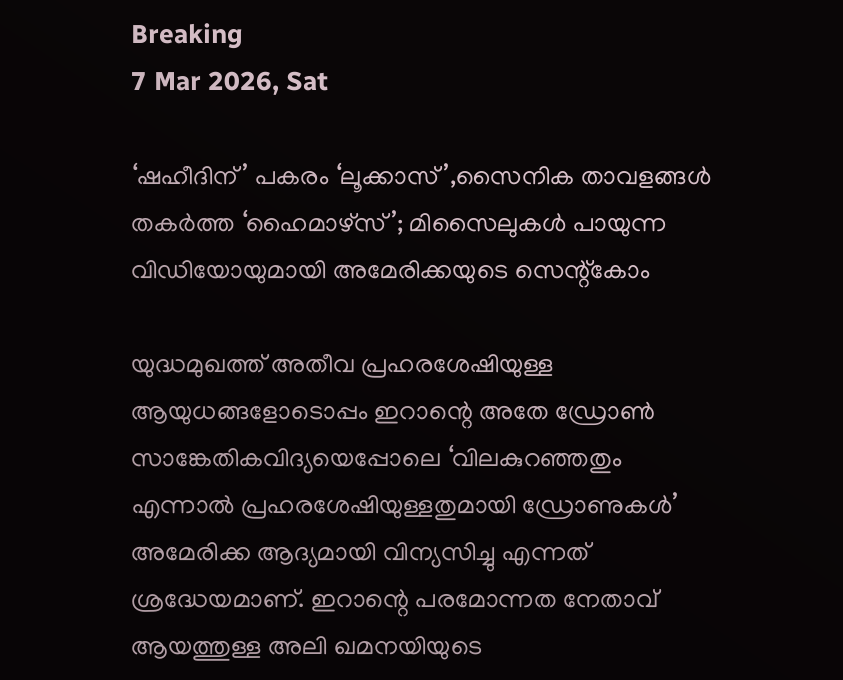Breaking
7 Mar 2026, Sat

‘ഷഹീദിന്’ പകരം ‘ലൂക്കാസ്’,സൈനിക താവളങ്ങള്‍ തകർത്ത ‘ഹൈമാഴ്സ്’; മിസൈലുകൾ പായുന്ന വിഡിയോയുമായി അമേരിക്കയുടെ സെന്റ്കോം

യുദ്ധമുഖത്ത് അതീവ പ്രഹരശേഷിയുള്ള ആയുധങ്ങളോടൊപ്പം ഇറാന്റെ അതേ ഡ്രോൺ സാങ്കേതികവിദ്യയെപ്പോലെ ‘വിലകുറഞ്ഞതും എന്നാൽ പ്രഹരശേഷിയുള്ളതുമായി ഡ്രോണുകൾ’ അമേരിക്ക ആദ്യമായി വിന്യസിച്ചു എന്നത് ശ്രദ്ധേയമാണ്. ഇറാന്റെ പരമോന്നത നേതാവ് ആയത്തുള്ള അലി ഖമനയിയുടെ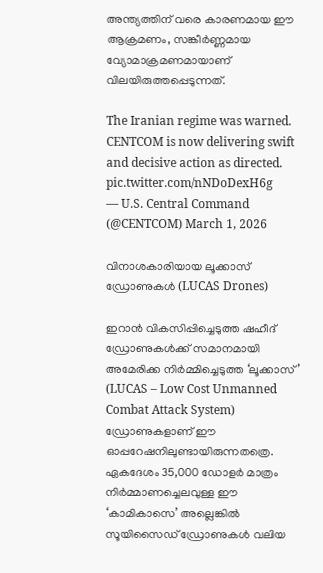അന്ത്യത്തിന് വരെ കാരണമായ ഈ ആക്രമണം, സങ്കീർണ്ണമായ വ്യോമാക്രമണമായാണ് വിലയിരുത്തപ്പെടുന്നത്.

The Iranian regime was warned. CENTCOM is now delivering swift and decisive action as directed. pic.twitter.com/nNDoDexH6g
— U.S. Central Command (@CENTCOM) March 1, 2026

വിനാശകാരിയായ ലൂക്കാസ് ഡ്രോണുകൾ (LUCAS Drones)

ഇറാൻ വികസിപ്പിച്ചെടുത്ത ഷഹീദ് ഡ്രോണുകൾക്ക് സമാനമായി അമേരിക്ക നിർമ്മിച്ചെടുത്ത ‘ലൂക്കാസ്’ (LUCAS – Low Cost Unmanned Combat Attack System) ഡ്രോണുകളാണ് ഈ ഓപ്പറേഷനിലുണ്ടായിരുന്നതത്രെ. ഏകദേശം 35,000 ഡോളർ മാത്രം നിർമ്മാണച്ചെലവുള്ള ഈ ‘കാമികാസെ’ അല്ലെങ്കിൽ സൂയിസൈഡ് ഡ്രോണുകൾ വലിയ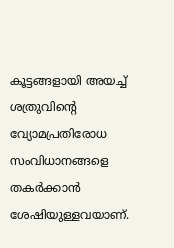കൂട്ടങ്ങളായി അയച്ച് ശത്രുവിന്റെ വ്യോമപ്രതിരോധ സംവിധാനങ്ങളെ തകർക്കാൻ ശേഷിയുള്ളവയാണ്.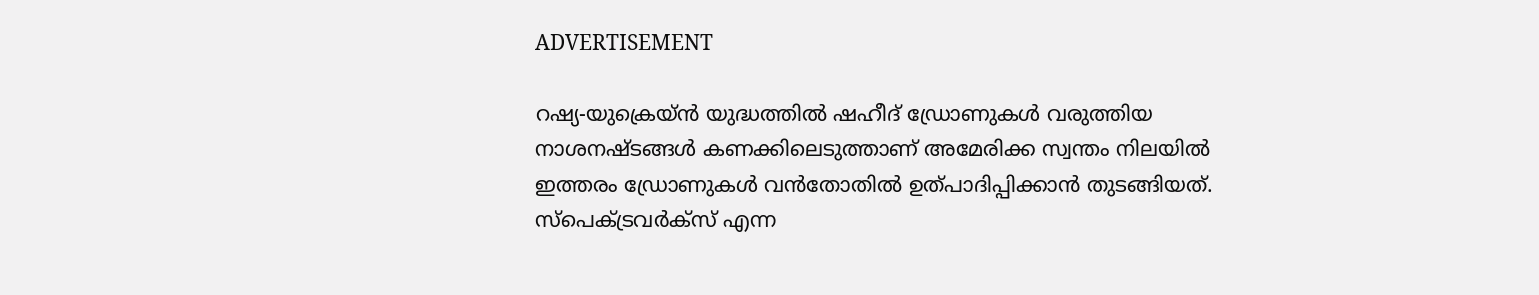ADVERTISEMENT

റഷ്യ-യുക്രെയ്ൻ യുദ്ധത്തിൽ ഷഹീദ് ഡ്രോണുകൾ വരുത്തിയ നാശനഷ്ടങ്ങൾ കണക്കിലെടുത്താണ് അമേരിക്ക സ്വന്തം നിലയിൽ ഇത്തരം ഡ്രോണുകൾ വൻതോതിൽ ഉത്പാദിപ്പിക്കാൻ തുടങ്ങിയത്. സ്പെക്ട്രവർക്സ് എന്ന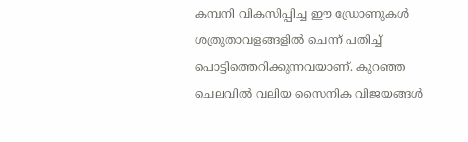കമ്പനി വികസിപ്പിച്ച ഈ ഡ്രോണുകൾ ശത്രുതാവളങ്ങളിൽ ചെന്ന് പതിച്ച് പൊട്ടിത്തെറിക്കുന്നവയാണ്. കുറഞ്ഞ ചെലവിൽ വലിയ സൈനിക വിജയങ്ങൾ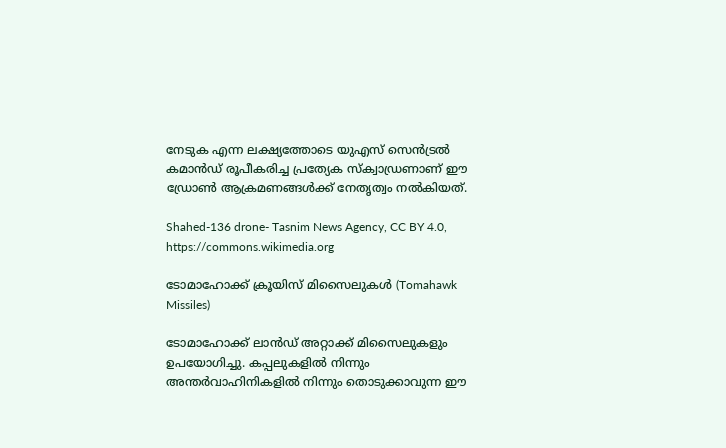നേടുക എന്ന ലക്ഷ്യത്തോടെ യുഎസ് സെൻട്രൽ കമാൻഡ് രൂപീകരിച്ച പ്രത്യേക സ്ക്വാഡ്രണാണ് ഈ ഡ്രോൺ ആക്രമണങ്ങൾക്ക് നേതൃത്വം നൽകിയത്.

Shahed-136 drone- Tasnim News Agency, CC BY 4.0, https://commons.wikimedia.org

ടോമാഹോക്ക് ക്രൂയിസ് മിസൈലുകൾ (Tomahawk Missiles)

ടോമാഹോക്ക് ലാൻഡ് അറ്റാക്ക് മിസൈലുകളും ഉപയോഗിച്ചു. കപ്പലുകളിൽ നിന്നും അന്തർവാഹിനികളിൽ നിന്നും തൊടുക്കാവുന്ന ഈ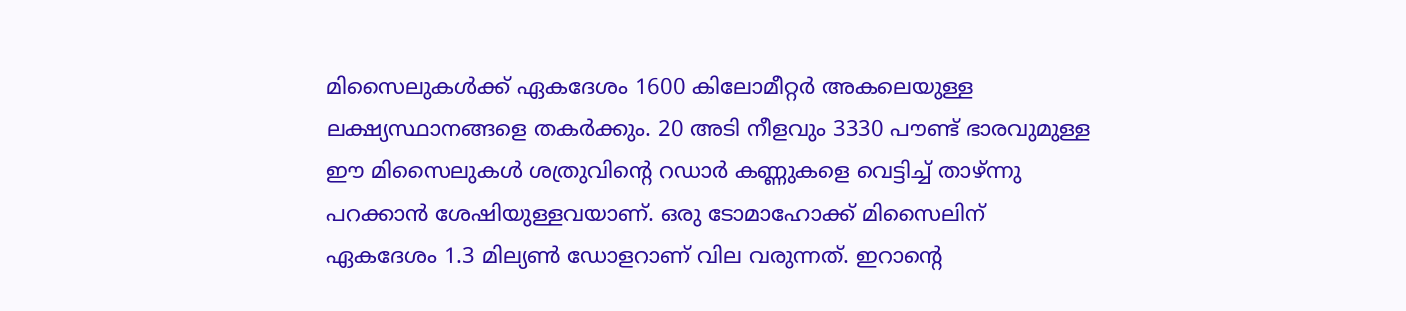മിസൈലുകൾക്ക് ഏകദേശം 1600 കിലോമീറ്റർ അകലെയുള്ള ലക്ഷ്യസ്ഥാനങ്ങളെ തകർക്കും. 20 അടി നീളവും 3330 പൗണ്ട് ഭാരവുമുള്ള ഈ മിസൈലുകൾ ശത്രുവിന്റെ റഡാർ കണ്ണുകളെ വെട്ടിച്ച് താഴ്ന്നു പറക്കാൻ ശേഷിയുള്ളവയാണ്. ഒരു ടോമാഹോക്ക് മിസൈലിന് ഏകദേശം 1.3 മില്യൺ ഡോളറാണ് വില വരുന്നത്. ഇറാന്റെ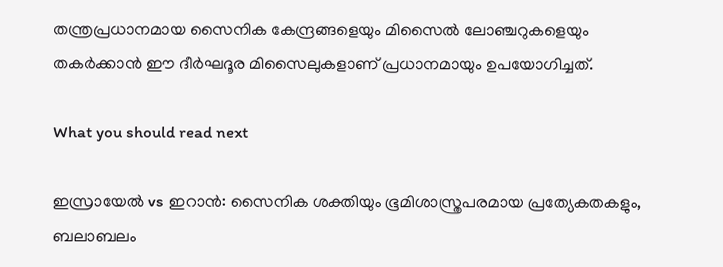തന്ത്രപ്രധാനമായ സൈനിക കേന്ദ്രങ്ങളെയും മിസൈൽ ലോഞ്ചറുകളെയും തകർക്കാൻ ഈ ദീർഘദൂര മിസൈലുകളാണ് പ്രധാനമായും ഉപയോഗിച്ചത്.

What you should read next

ഇസ്രായേൽ vs ഇറാൻ: സൈനിക ശക്തിയും ഭൂമിശാസ്ത്രപരമായ പ്രത്യേകതകളും, ബലാബലം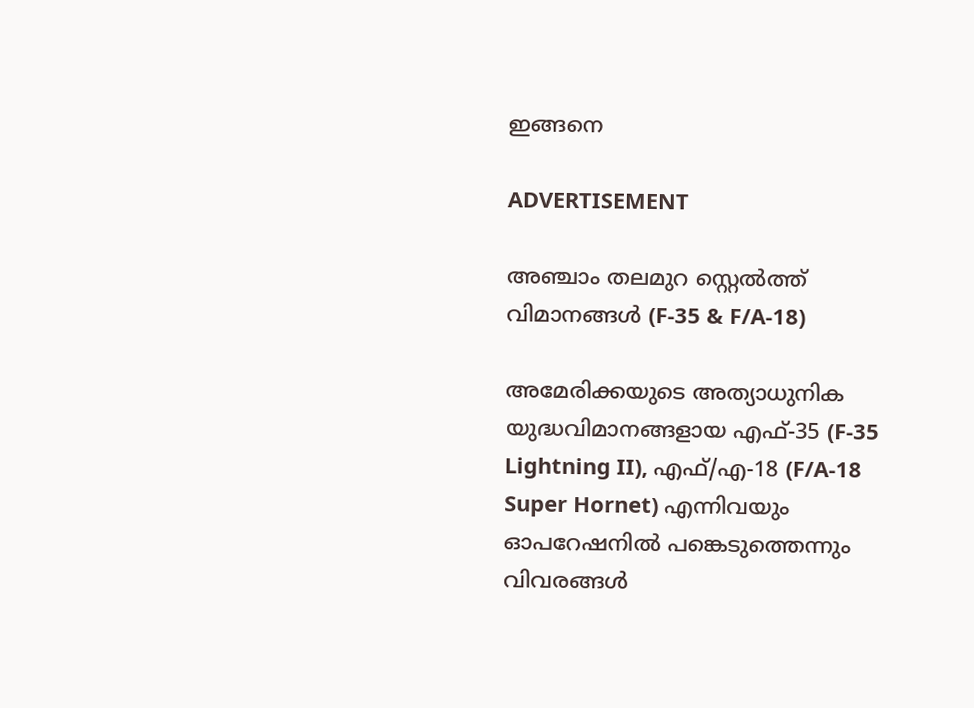ഇങ്ങനെ

ADVERTISEMENT

അഞ്ചാം തലമുറ സ്റ്റെൽത്ത് വിമാനങ്ങൾ (F-35 & F/A-18)

അമേരിക്കയുടെ അത്യാധുനിക യുദ്ധവിമാനങ്ങളായ എഫ്-35 (F-35 Lightning II), എഫ്/എ-18 (F/A-18 Super Hornet) എന്നിവയും ഓപറേഷനിൽ പങ്കെടുത്തെന്നും വിവരങ്ങൾ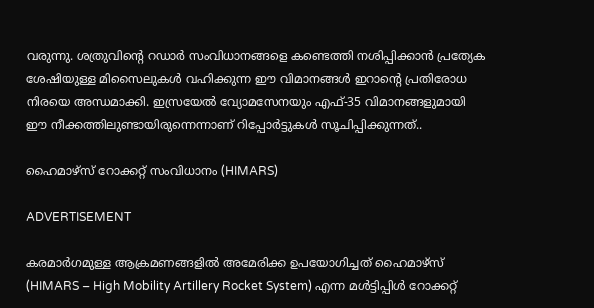വരുന്നു. ശത്രുവിന്റെ റഡാർ സംവിധാനങ്ങളെ കണ്ടെത്തി നശിപ്പിക്കാൻ പ്രത്യേക ശേഷിയുള്ള മിസൈലുകൾ വഹിക്കുന്ന ഈ വിമാനങ്ങൾ ഇറാന്റെ പ്രതിരോധ നിരയെ അന്ധമാക്കി. ഇസ്രയേൽ വ്യോമസേനയും എഫ്-35 വിമാനങ്ങളുമായി ഈ നീക്കത്തിലുണ്ടായിരുന്നെന്നാണ് റിപ്പോർട്ടുകൾ സൂചിപ്പിക്കുന്നത്..

ഹൈമാഴ്സ് റോക്കറ്റ് സംവിധാനം (HIMARS)

ADVERTISEMENT

കരമാർഗമുള്ള ആക്രമണങ്ങളിൽ അമേരിക്ക ഉപയോഗിച്ചത് ഹൈമാഴ്സ് (HIMARS – High Mobility Artillery Rocket System) എന്ന മൾട്ടിപ്പിൾ റോക്കറ്റ്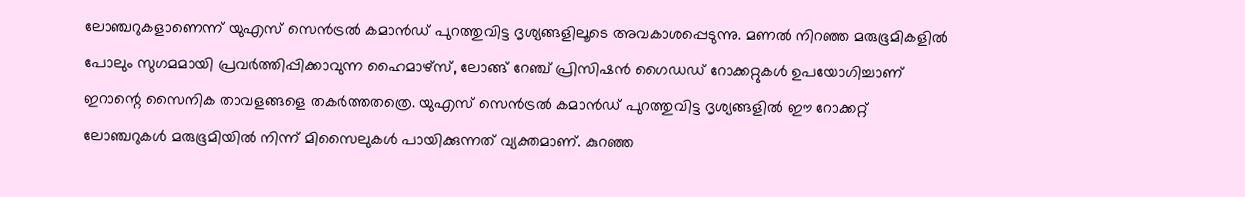ലോഞ്ചറുകളാണെന്ന് യുഎസ് സെൻട്രൽ കമാൻഡ് പുറത്തുവിട്ട ദൃശ്യങ്ങളിലൂടെ അവകാശപ്പെടുന്നു. മണൽ നിറഞ്ഞ മരുഭൂമികളിൽ പോലും സുഗമമായി പ്രവർത്തിപ്പിക്കാവുന്ന ഹൈമാഴ്സ്, ലോങ്ങ് റേഞ്ച് പ്രിസിഷൻ ഗൈഡഡ് റോക്കറ്റുകൾ ഉപയോഗിച്ചാണ് ഇറാന്റെ സൈനിക താവളങ്ങളെ തകർത്തതത്രെ. യുഎസ് സെൻട്രൽ കമാൻഡ് പുറത്തുവിട്ട ദൃശ്യങ്ങളിൽ ഈ റോക്കറ്റ് ലോഞ്ചറുകൾ മരുഭൂമിയിൽ നിന്ന് മിസൈലുകൾ പായിക്കുന്നത് വ്യക്തമാണ്. കുറഞ്ഞ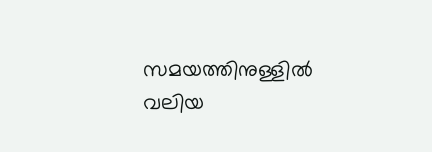സമയത്തിനുള്ളിൽ വലിയ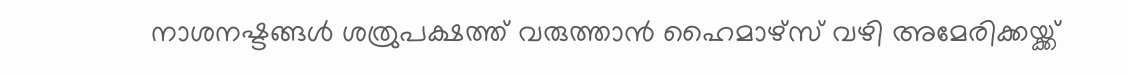നാശനഷ്ടങ്ങൾ ശത്രുപക്ഷത്ത് വരുത്താൻ ഹൈമാഴ്സ് വഴി അമേരിക്കയ്ക്ക്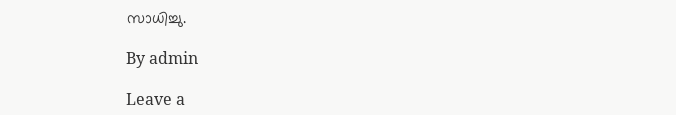സാധിച്ചു.

By admin

Leave a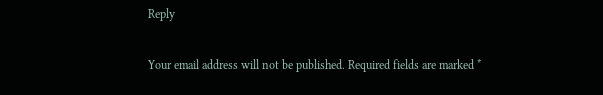Reply

Your email address will not be published. Required fields are marked *